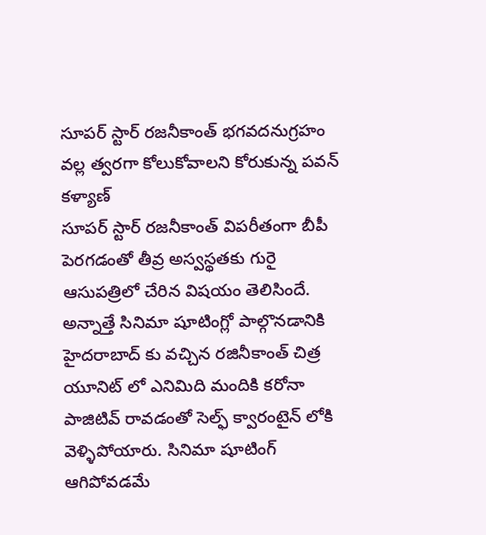సూపర్ స్టార్ రజనీకాంత్ భగవదనుగ్రహం వల్ల త్వరగా కోలుకోవాలని కోరుకున్న పవన్ కళ్యాణ్
సూపర్ స్టార్ రజనీకాంత్ విపరీతంగా బీపీ పెరగడంతో తీవ్ర అస్వస్థతకు గురై ఆసుపత్రిలో చేరిన విషయం తెలిసిందే. అన్నాత్తే సినిమా షూటింగ్లో పాల్గొనడానికి హైదరాబాద్ కు వచ్చిన రజినీకాంత్ చిత్ర యూనిట్ లో ఎనిమిది మందికి కరోనా పాజిటివ్ రావడంతో సెల్ఫ్ క్వారంటైన్ లోకి వెళ్ళిపోయారు. సినిమా షూటింగ్ ఆగిపోవడమే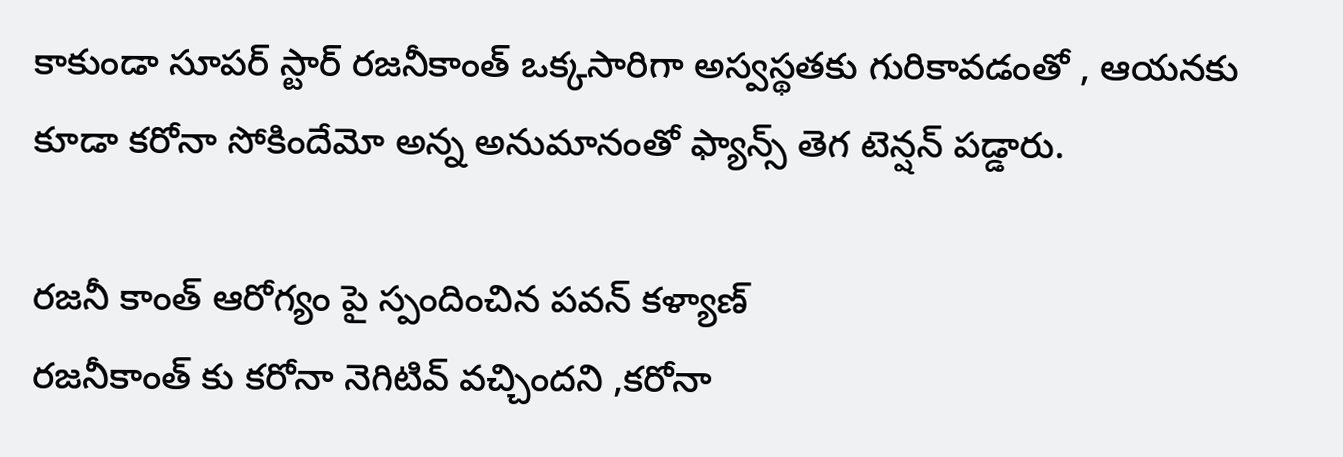కాకుండా సూపర్ స్టార్ రజనీకాంత్ ఒక్కసారిగా అస్వస్థతకు గురికావడంతో , ఆయనకు కూడా కరోనా సోకిందేమో అన్న అనుమానంతో ఫ్యాన్స్ తెగ టెన్షన్ పడ్డారు.

రజనీ కాంత్ ఆరోగ్యం పై స్పందించిన పవన్ కళ్యాణ్
రజనీకాంత్ కు కరోనా నెగిటివ్ వచ్చిందని ,కరోనా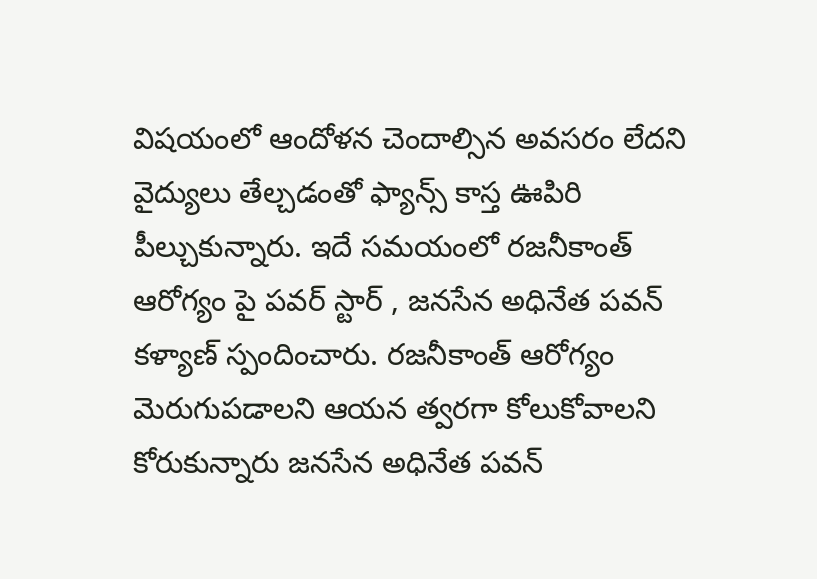విషయంలో ఆందోళన చెందాల్సిన అవసరం లేదని వైద్యులు తేల్చడంతో ఫ్యాన్స్ కాస్త ఊపిరి పీల్చుకున్నారు. ఇదే సమయంలో రజనీకాంత్ ఆరోగ్యం పై పవర్ స్టార్ , జనసేన అధినేత పవన్ కళ్యాణ్ స్పందించారు. రజనీకాంత్ ఆరోగ్యం మెరుగుపడాలని ఆయన త్వరగా కోలుకోవాలని కోరుకున్నారు జనసేన అధినేత పవన్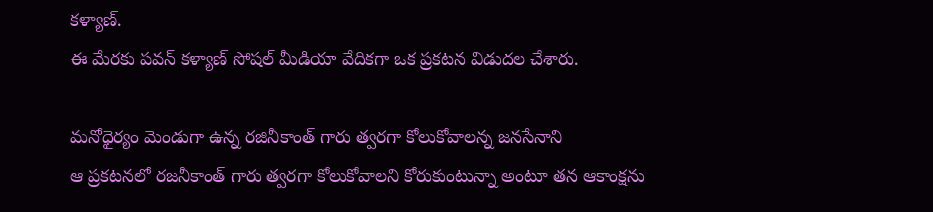కళ్యాణ్.
ఈ మేరకు పవన్ కళ్యాణ్ సోషల్ మీడియా వేదికగా ఒక ప్రకటన విడుదల చేశారు.

మనోధైర్యం మెండుగా ఉన్న రజినీకాంత్ గారు త్వరగా కోలుకోవాలన్న జనసేనాని
ఆ ప్రకటనలో రజనీకాంత్ గారు త్వరగా కోలుకోవాలని కోరుకుంటున్నా అంటూ తన ఆకాంక్షను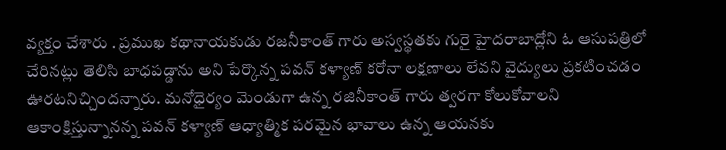వ్యక్తం చేశారు . ప్రముఖ కథానాయకుడు రజనీకాంత్ గారు అస్వస్థతకు గురై హైదరాబాద్లోని ఓ ఆసుపత్రిలో చేరినట్లు తెలిసి బాధపడ్డాను అని పేర్కొన్న పవన్ కళ్యాణ్ కరోనా లక్షణాలు లేవని వైద్యులు ప్రకటించడం ఊరటనిచ్చిందన్నారు. మనోధైర్యం మెండుగా ఉన్న రజినీకాంత్ గారు త్వరగా కోలుకోవాలని ఆకాంక్షిస్తున్నానన్న పవన్ కళ్యాణ్ ఆధ్యాత్మిక పరమైన భావాలు ఉన్న ఆయనకు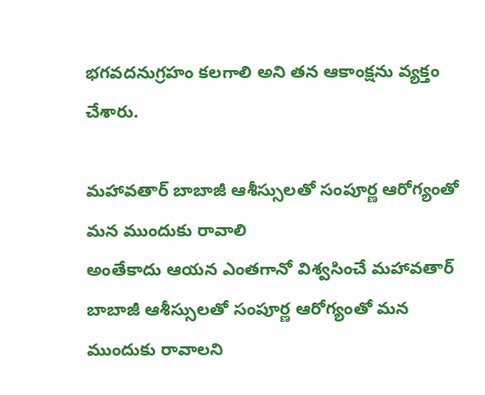భగవదనుగ్రహం కలగాలి అని తన ఆకాంక్షను వ్యక్తం చేశారు.

మహావతార్ బాబాజీ ఆశీస్సులతో సంపూర్ణ ఆరోగ్యంతో మన ముందుకు రావాలి
అంతేకాదు ఆయన ఎంతగానో విశ్వసించే మహావతార్ బాబాజీ ఆశీస్సులతో సంపూర్ణ ఆరోగ్యంతో మన ముందుకు రావాలని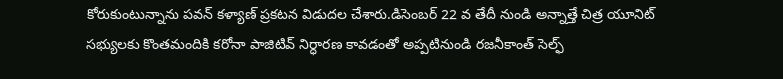కోరుకుంటున్నాను పవన్ కళ్యాణ్ ప్రకటన విడుదల చేశారు.డిసెంబర్ 22 వ తేదీ నుండి అన్నాత్తే చిత్ర యూనిట్ సభ్యులకు కొంతమందికి కరోనా పాజిటివ్ నిర్ధారణ కావడంతో అప్పటినుండి రజనీకాంత్ సెల్ఫ్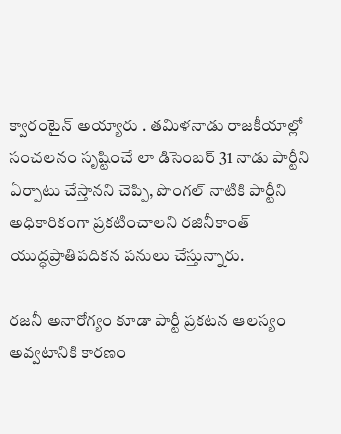క్వారంటైన్ అయ్యారు . తమిళనాడు రాజకీయాల్లో సంచలనం సృష్టించే లా డిసెంబర్ 31 నాడు పార్టీని ఏర్పాటు చేస్తానని చెప్పి, పొంగల్ నాటికి పార్టీని అధికారికంగా ప్రకటించాలని రజినీకాంత్ యుద్ధప్రాతిపదికన పనులు చేస్తున్నారు.

రజనీ అనారోగ్యం కూడా పార్టీ ప్రకటన ఆలస్యం అవ్వటానికి కారణం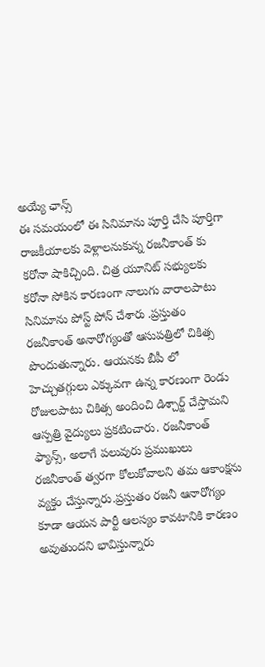అయ్యే ఛాన్స్
ఈ సమయంలో ఈ సినిమాను పూర్తి చేసి పూర్తిగా రాజకీయాలకు వెళ్లాలనుకున్న రజనీకాంత్ కు కరోనా షాకిచ్చింది. చిత్ర యూనిట్ సభ్యులకు కరోనా సోకిన కారణంగా నాలుగు వారాలపాటు సినిమాను పోస్ట్ పోన్ చేశారు .ప్రస్తుతం రజనీకాంత్ అనారోగ్యంతో ఆసుపత్రిలో చికిత్స పొందుతున్నారు. ఆయనకు బీపీ లో హెచ్చుతగ్గులు ఎక్కువగా ఉన్న కారణంగా రెండు రోజులపాటు చికిత్స అందించి డిశ్చార్జ్ చేస్తామని ఆస్పత్రి వైద్యులు ప్రకటించారు. రజనీకాంత్ ఫ్యాన్స్, అలాగే పలువురు ప్రముఖులు రజినీకాంత్ త్వరగా కోలుకోవాలని తమ ఆకాంక్షను వ్యక్తం చేస్తున్నారు.ప్రస్తుతం రజనీ ఆనారోగ్యం కూడా ఆయన పార్టీ ఆలస్యం కావటానికి కారణం అవుతుందని భావిస్తున్నారు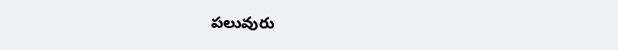పలువురు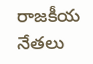రాజకీయ నేతలు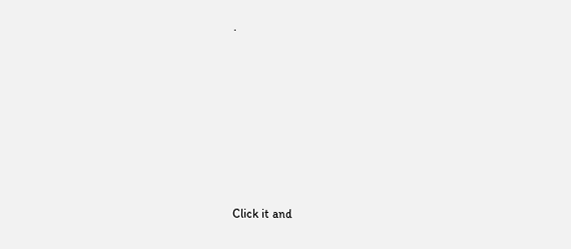.












Click it and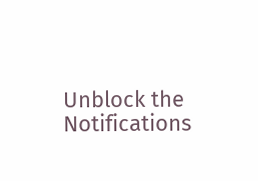Unblock the Notifications